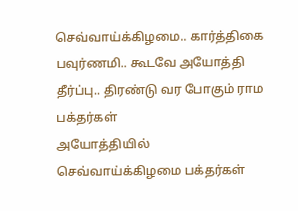செவ்வாய்க்கிழமை.. கார்த்திகை பவுர்ணமி.. கூடவே அயோத்தி தீர்ப்பு.. திரண்டு வர போகும் ராம பக்தர்கள்
அயோத்தியில் செவ்வாய்க்கிழமை பக்தர்கள்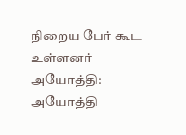நிறைய பேர் கூட உள்ளனர்
அயோத்தி: அயோத்தி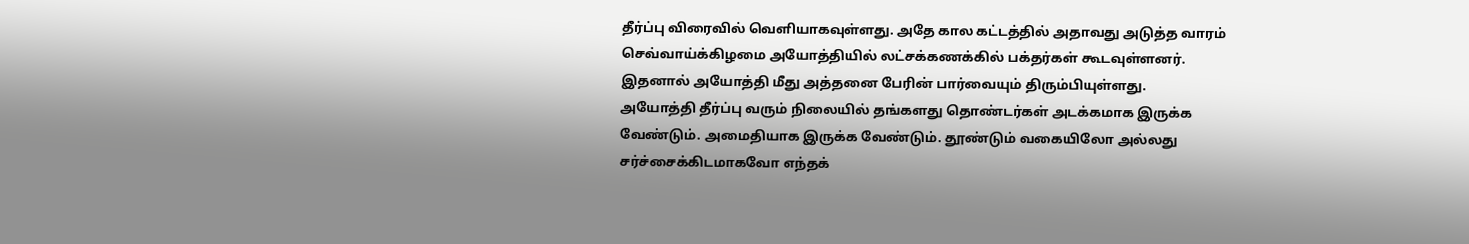தீர்ப்பு விரைவில் வெளியாகவுள்ளது. அதே கால கட்டத்தில் அதாவது அடுத்த வாரம் செவ்வாய்க்கிழமை அயோத்தியில் லட்சக்கணக்கில் பக்தர்கள் கூடவுள்ளனர். இதனால் அயோத்தி மீது அத்தனை பேரின் பார்வையும் திரும்பியுள்ளது.
அயோத்தி தீர்ப்பு வரும் நிலையில் தங்களது தொண்டர்கள் அடக்கமாக இருக்க வேண்டும். அமைதியாக இருக்க வேண்டும். தூண்டும் வகையிலோ அல்லது சர்ச்சைக்கிடமாகவோ எந்தக்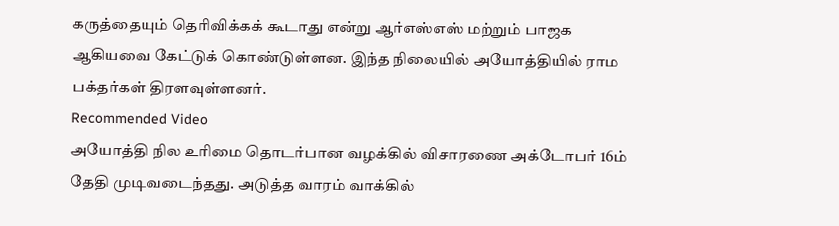கருத்தையும் தெரிவிக்கக் கூடாது என்று ஆர்எஸ்எஸ் மற்றும் பாஜக ஆகியவை கேட்டுக் கொண்டுள்ளன. இந்த நிலையில் அயோத்தியில் ராம பக்தர்கள் திரளவுள்ளனர்.
Recommended Video
அயோத்தி நில உரிமை தொடர்பான வழக்கில் விசாரணை அக்டோபர் 16ம் தேதி முடிவடைந்தது. அடுத்த வாரம் வாக்கில்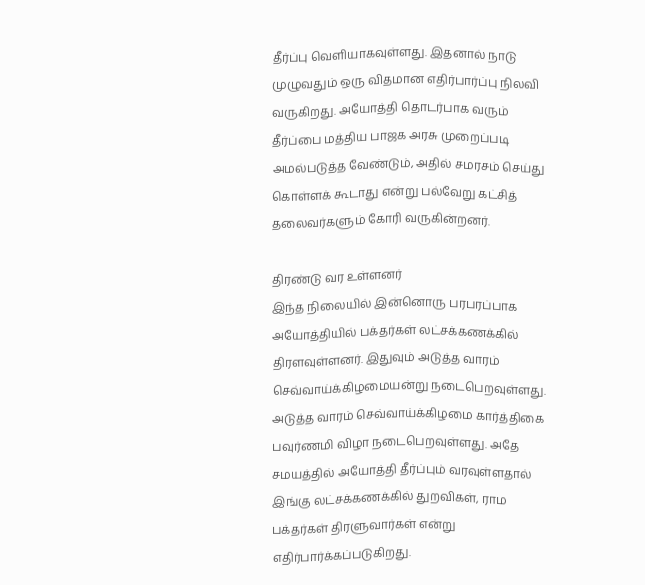தீர்ப்பு வெளியாகவுள்ளது. இதனால் நாடு முழுவதும் ஒரு விதமான எதிர்பார்ப்பு நிலவி வருகிறது. அயோத்தி தொடர்பாக வரும் தீர்ப்பை மத்திய பாஜக அரசு முறைப்படி அமல்படுத்த வேண்டும், அதில் சமரசம் செய்து கொள்ளக் கூடாது என்று பல்வேறு கட்சித் தலைவர்களும் கோரி வருகின்றனர்.

திரண்டு வர உள்ளனர்
இந்த நிலையில் இன்னொரு பரபரப்பாக அயோத்தியில் பக்தர்கள் லட்சக்கணக்கில் திரளவுள்ளனர். இதுவும் அடுத்த வாரம் செவ்வாய்க்கிழமையன்று நடைபெறவுள்ளது. அடுத்த வாரம் செவ்வாய்க்கிழமை கார்த்திகை பவுர்ணமி விழா நடைபெறவுள்ளது. அதே சமயத்தில் அயோத்தி தீர்ப்பும் வரவுள்ளதால் இங்கு லட்சக்கணக்கில் துறவிகள், ராம பக்தர்கள் திரளுவார்கள் என்று எதிர்பார்க்கப்படுகிறது.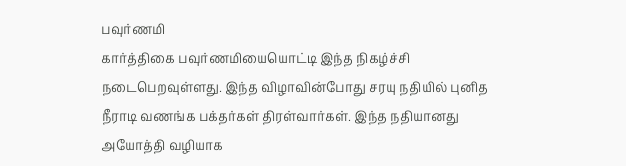பவுர்ணமி
கார்த்திகை பவுர்ணமியையொட்டி இந்த நிகழ்ச்சி நடைபெறவுள்ளது. இந்த விழாவின்போது சரயு நதியில் புனித நீராடி வணங்க பக்தர்கள் திரள்வார்கள். இந்த நதியானது அயோத்தி வழியாக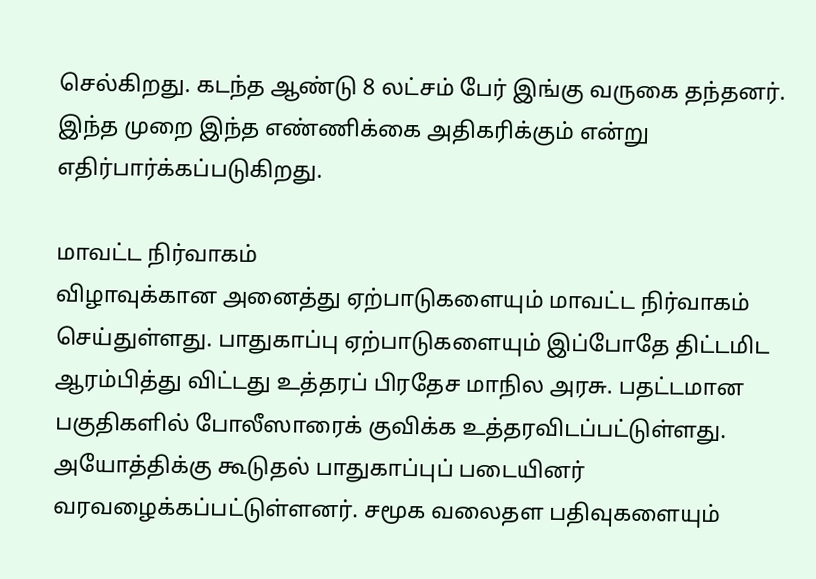செல்கிறது. கடந்த ஆண்டு 8 லட்சம் பேர் இங்கு வருகை தந்தனர். இந்த முறை இந்த எண்ணிக்கை அதிகரிக்கும் என்று எதிர்பார்க்கப்படுகிறது.

மாவட்ட நிர்வாகம்
விழாவுக்கான அனைத்து ஏற்பாடுகளையும் மாவட்ட நிர்வாகம் செய்துள்ளது. பாதுகாப்பு ஏற்பாடுகளையும் இப்போதே திட்டமிட ஆரம்பித்து விட்டது உத்தரப் பிரதேச மாநில அரசு. பதட்டமான பகுதிகளில் போலீஸாரைக் குவிக்க உத்தரவிடப்பட்டுள்ளது. அயோத்திக்கு கூடுதல் பாதுகாப்புப் படையினர் வரவழைக்கப்பட்டுள்ளனர். சமூக வலைதள பதிவுகளையும்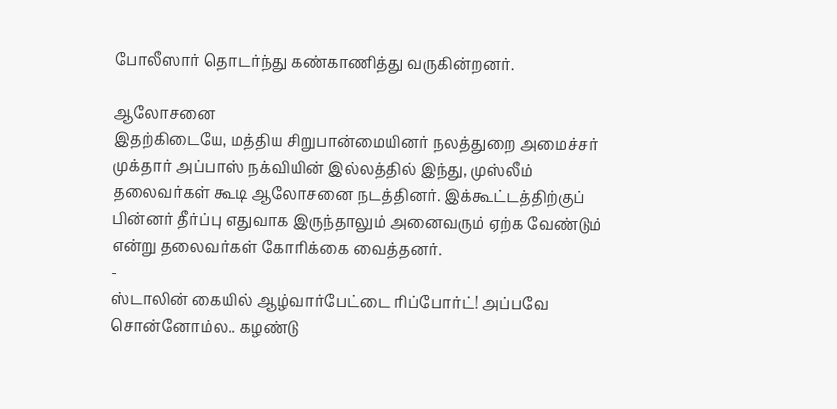போலீஸார் தொடர்ந்து கண்காணித்து வருகின்றனர்.

ஆலோசனை
இதற்கிடையே, மத்திய சிறுபான்மையினர் நலத்துறை அமைச்சர் முக்தார் அப்பாஸ் நக்வியின் இல்லத்தில் இந்து, முஸ்லீம் தலைவர்கள் கூடி ஆலோசனை நடத்தினர். இக்கூட்டத்திற்குப் பின்னர் தீர்ப்பு எதுவாக இருந்தாலும் அனைவரும் ஏற்க வேண்டும் என்று தலைவர்கள் கோரிக்கை வைத்தனர்.
-
ஸ்டாலின் கையில் ஆழ்வார்பேட்டை ரிப்போர்ட்! அப்பவே சொன்னோம்ல.. கழண்டு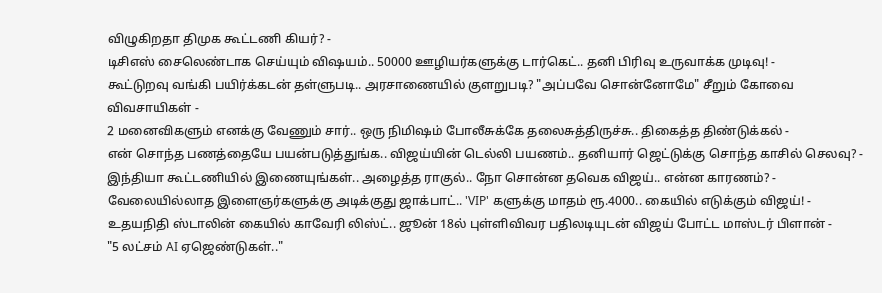விழுகிறதா திமுக கூட்டணி கியர்? -
டிசிஎஸ் சைலெண்டாக செய்யும் விஷயம்.. 50000 ஊழியர்களுக்கு டார்கெட்.. தனி பிரிவு உருவாக்க முடிவு! -
கூட்டுறவு வங்கி பயிர்க்கடன் தள்ளுபடி.. அரசாணையில் குளறுபடி? "அப்பவே சொன்னோமே" சீறும் கோவை விவசாயிகள் -
2 மனைவிகளும் எனக்கு வேணும் சார்.. ஒரு நிமிஷம் போலீசுக்கே தலைசுத்திருச்சு.. திகைத்த திண்டுக்கல் -
என் சொந்த பணத்தையே பயன்படுத்துங்க.. விஜய்யின் டெல்லி பயணம்.. தனியார் ஜெட்டுக்கு சொந்த காசில் செலவு? -
இந்தியா கூட்டணியில் இணையுங்கள்.. அழைத்த ராகுல்.. நோ சொன்ன தவெக விஜய்.. என்ன காரணம்? -
வேலையில்லாத இளைஞர்களுக்கு அடிக்குது ஜாக்பாட்.. 'VIP' களுக்கு மாதம் ரூ.4000.. கையில் எடுக்கும் விஜய்! -
உதயநிதி ஸ்டாலின் கையில் காவேரி லிஸ்ட்.. ஜூன் 18ல் புள்ளிவிவர பதிலடியுடன் விஜய் போட்ட மாஸ்டர் பிளான் -
"5 லட்சம் AI ஏஜெண்டுகள்.."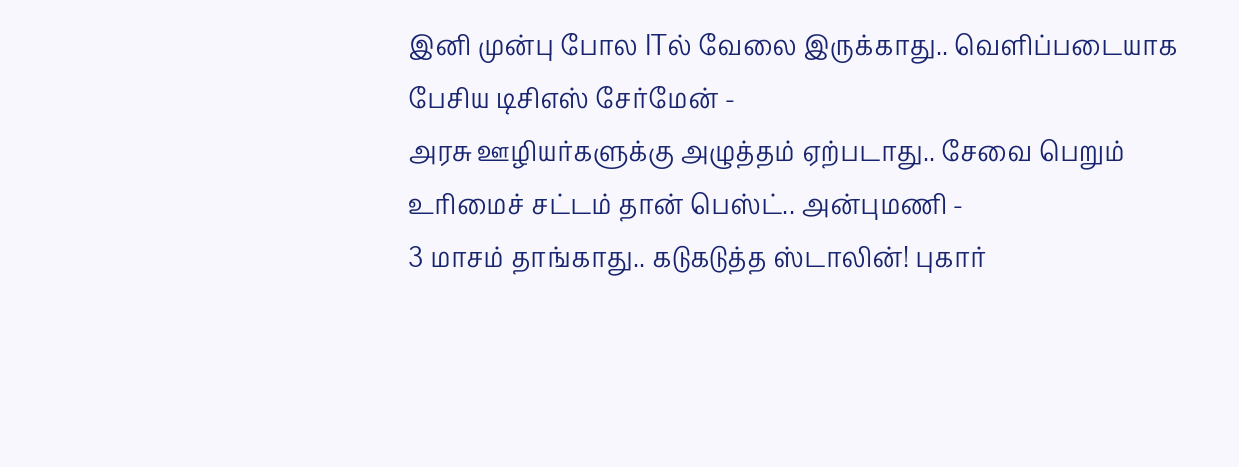இனி முன்பு போல ITல் வேலை இருக்காது.. வெளிப்படையாக பேசிய டிசிஎஸ் சேர்மேன் -
அரசு ஊழியர்களுக்கு அழுத்தம் ஏற்படாது.. சேவை பெறும் உரிமைச் சட்டம் தான் பெஸ்ட்.. அன்புமணி -
3 மாசம் தாங்காது.. கடுகடுத்த ஸ்டாலின்! புகார்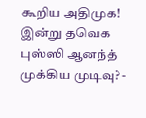கூறிய அதிமுக! இன்று தவெக புஸ்ஸி ஆனந்த் முக்கிய முடிவு? -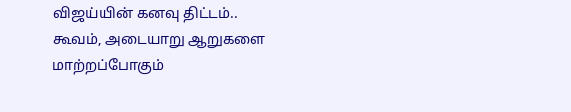விஜய்யின் கனவு திட்டம்.. கூவம், அடையாறு ஆறுகளை மாற்றப்போகும்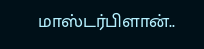மாஸ்டர்பிளான்..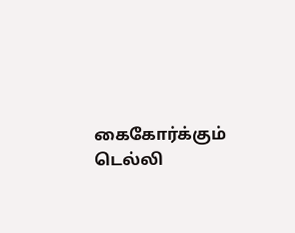கைகோர்க்கும் டெல்லி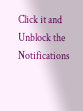Click it and Unblock the Notifications